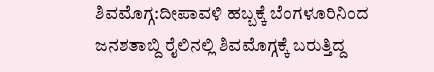ಶಿವಮೊಗ್ಗ:ದೀಪಾವಳಿ ಹಬ್ಬಕ್ಕೆ ಬೆಂಗಳೂರಿನಿಂದ ಜನಶತಾಬ್ದಿ ರೈಲಿನಲ್ಲಿ ಶಿವಮೊಗ್ಗಕ್ಕೆ ಬರುತ್ತಿದ್ದ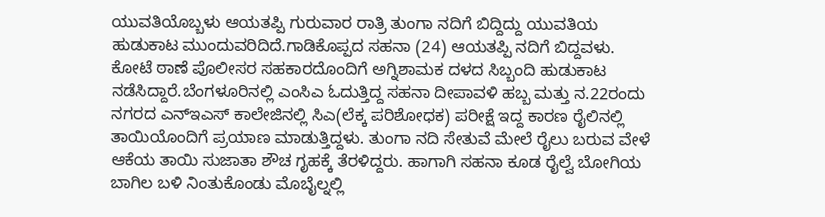ಯುವತಿಯೊಬ್ಬಳು ಆಯತಪ್ಪಿ ಗುರುವಾರ ರಾತ್ರಿ ತುಂಗಾ ನದಿಗೆ ಬಿದ್ದಿದ್ದು ಯುವತಿಯ ಹುಡುಕಾಟ ಮುಂದುವರಿದಿದೆ.ಗಾಡಿಕೊಪ್ಪದ ಸಹನಾ (24) ಆಯತಪ್ಪಿ ನದಿಗೆ ಬಿದ್ದವಳು. ಕೋಟೆ ಠಾಣೆ ಪೊಲೀಸರ ಸಹಕಾರದೊಂದಿಗೆ ಅಗ್ನಿಶಾಮಕ ದಳದ ಸಿಬ್ಬಂದಿ ಹುಡುಕಾಟ ನಡೆಸಿದ್ದಾರೆ.ಬೆಂಗಳೂರಿನಲ್ಲಿ ಎಂಸಿಎ ಓದುತ್ತಿದ್ದ ಸಹನಾ ದೀಪಾವಳಿ ಹಬ್ಬ ಮತ್ತು ನ.22ರಂದು ನಗರದ ಎನ್‌ಇಎಸ್ ಕಾಲೇಜಿನಲ್ಲಿ ಸಿಎ(ಲೆಕ್ಕ ಪರಿಶೋಧಕ) ಪರೀಕ್ಷೆ ಇದ್ದ ಕಾರಣ ರೈಲಿನಲ್ಲಿ ತಾಯಿಯೊಂದಿಗೆ ಪ್ರಯಾಣ ಮಾಡುತ್ತಿದ್ದಳು. ತುಂಗಾ ನದಿ ಸೇತುವೆ ಮೇಲೆ ರೈಲು ಬರುವ ವೇಳೆ ಆಕೆಯ ತಾಯಿ ಸುಜಾತಾ ಶೌಚ ಗೃಹಕ್ಕೆ ತೆರಳಿದ್ದರು. ಹಾಗಾಗಿ ಸಹನಾ ಕೂಡ ರೈಲ್ವೆ ಬೋಗಿಯ ಬಾಗಿಲ ಬಳಿ ನಿಂತುಕೊಂಡು ಮೊಬೈಲ್ನಲ್ಲಿ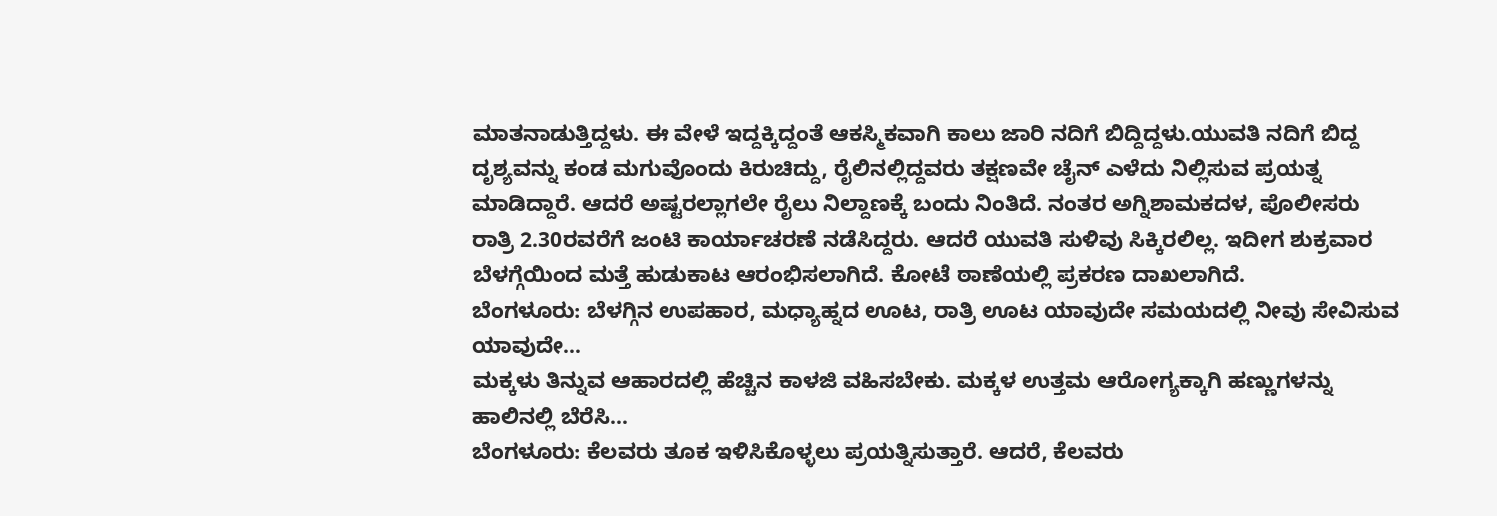ಮಾತನಾಡುತ್ತಿದ್ದಳು. ಈ ವೇಳೆ ಇದ್ದಕ್ಕಿದ್ದಂತೆ ಆಕಸ್ಮಿಕವಾಗಿ ಕಾಲು ಜಾರಿ ನದಿಗೆ ಬಿದ್ದಿದ್ದಳು.ಯುವತಿ ನದಿಗೆ ಬಿದ್ದ ದೃಶ್ಯವನ್ನು ಕಂಡ ಮಗುವೊಂದು ಕಿರುಚಿದ್ದು, ರೈಲಿನಲ್ಲಿದ್ದವರು ತಕ್ಷಣವೇ ಚೈನ್ ಎಳೆದು ನಿಲ್ಲಿಸುವ ಪ್ರಯತ್ನ ಮಾಡಿದ್ದಾರೆ. ಆದರೆ ಅಷ್ಟರಲ್ಲಾಗಲೇ ರೈಲು ನಿಲ್ದಾಣಕ್ಕೆ ಬಂದು ನಿಂತಿದೆ. ನಂತರ ಅಗ್ನಿಶಾಮಕದಳ, ಪೊಲೀಸರು ರಾತ್ರಿ 2.30ರವರೆಗೆ ಜಂಟಿ ಕಾರ್ಯಾಚರಣೆ ನಡೆಸಿದ್ದರು. ಆದರೆ ಯುವತಿ ಸುಳಿವು ಸಿಕ್ಕಿರಲಿಲ್ಲ. ಇದೀಗ ಶುಕ್ರವಾರ ಬೆಳಗ್ಗೆಯಿಂದ ಮತ್ತೆ ಹುಡುಕಾಟ ಆರಂಭಿಸಲಾಗಿದೆ. ಕೋಟೆ ಠಾಣೆಯಲ್ಲಿ ಪ್ರಕರಣ ದಾಖಲಾಗಿದೆ.
ಬೆಂಗಳೂರು: ಬೆಳಗ್ಗಿನ ಉಪಹಾರ, ಮಧ್ಯಾಹ್ನದ ಊಟ, ರಾತ್ರಿ ಊಟ ಯಾವುದೇ ಸಮಯದಲ್ಲಿ ನೀವು ಸೇವಿಸುವ ಯಾವುದೇ…
ಮಕ್ಕಳು ತಿನ್ನುವ ಆಹಾರದಲ್ಲಿ ಹೆಚ್ಚಿನ ಕಾಳಜಿ ವಹಿಸಬೇಕು. ಮಕ್ಕಳ ಉತ್ತಮ ಆರೋಗ್ಯಕ್ಕಾಗಿ ಹಣ್ಣುಗಳನ್ನು ಹಾಲಿನಲ್ಲಿ ಬೆರೆಸಿ…
ಬೆಂಗಳೂರು: ಕೆಲವರು ತೂಕ ಇಳಿಸಿಕೊಳ್ಳಲು ಪ್ರಯತ್ನಿಸುತ್ತಾರೆ. ಆದರೆ, ಕೆಲವರು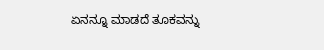ಏನನ್ನೂ ಮಾಡದೆ ತೂಕವನ್ನು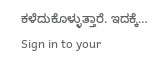ಕಳೆದುಕೊಳ್ಳುತ್ತಾರೆ. ಇದಕ್ಕೆ…
Sign in to your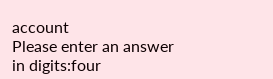account
Please enter an answer in digits:four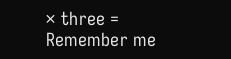× three =
Remember me